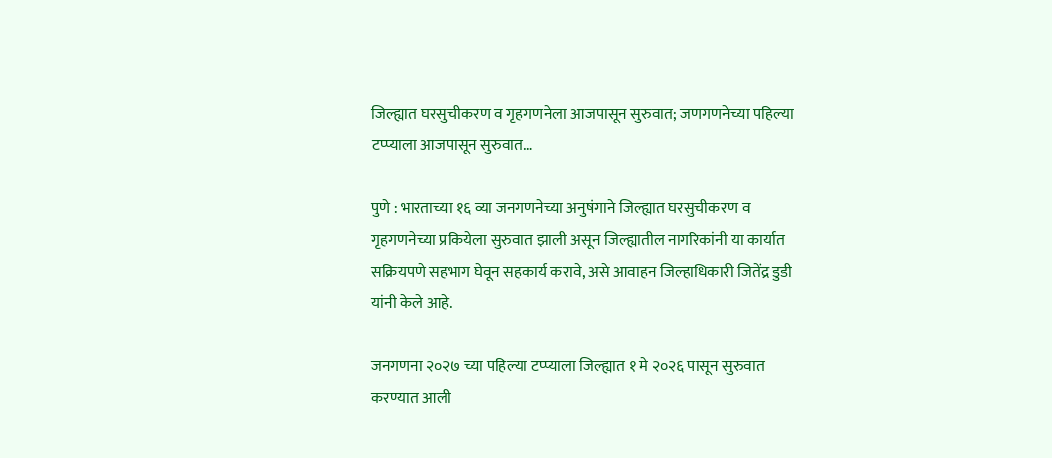जिल्ह्यात घरसुचीकरण व गृहगणनेला आजपासून सुरुवात; जणगणनेच्या पहिल्या टप्प्याला आजपासून सुरुवात…

पुणे : भारताच्या १६ व्या जनगणनेच्या अनुषंगाने जिल्ह्यात घरसुचीकरण व गृहगणनेच्या प्रकियेला सुरुवात झाली असून जिल्ह्यातील नागरिकांनी या कार्यात सक्रियपणे सहभाग घेवून सहकार्य करावे, असे आवाहन जिल्हाधिकारी जितेंद्र डुडी यांनी केले आहे.

जनगणना २०२७ च्या पहिल्या टप्प्याला जिल्ह्यात १ मे २०२६ पासून सुरुवात करण्यात आली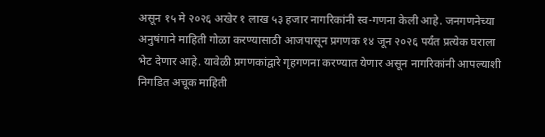असून १५ मे २०२६ अखेर १ लाख ५३ हजार नागरिकांनी स्व-गणना केली आहे. जनगणनेच्या अनुषंगाने माहिती गोळा करण्यासाठी आजपासून प्रगणक १४ जून २०२६ पर्यंत प्रत्येक घराला भेट देणार आहे. यावेळी प्रगणकांद्वारे गृहगणना करण्यात येणार असून नागरिकांनी आपल्याशी निगडित अचूक माहिती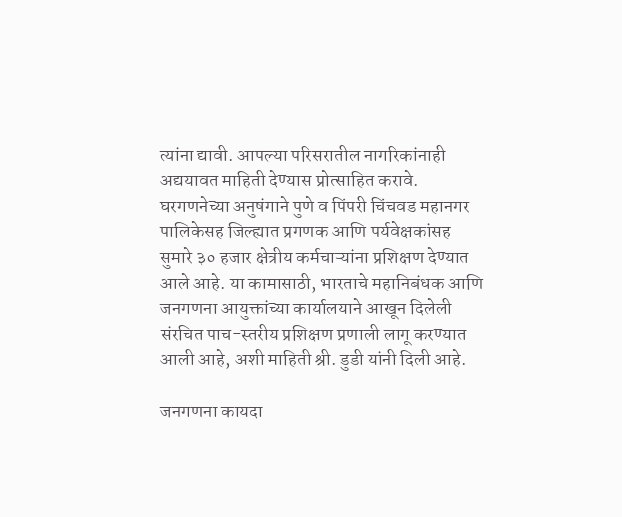त्यांना द्यावी. आपल्या परिसरातील नागरिकांनाही अद्ययावत माहिती देण्यास प्रोत्साहित करावे.
घरगणनेच्या अनुषंगाने पुणे व पिंपरी चिंचवड महानगर पालिकेसह जिल्ह्यात प्रगणक आणि पर्यवेक्षकांसह सुमारे ३० हजार क्षेत्रीय कर्मचाऱ्यांना प्रशिक्षण देण्यात आले आहे. या कामासाठी, भारताचे महानिबंधक आणि जनगणना आयुक्तांच्या कार्यालयाने आखून दिलेली संरचित पाच-स्तरीय प्रशिक्षण प्रणाली लागू करण्यात आली आहे, अशी माहिती श्री. डुडी यांनी दिली आहे.

जनगणना कायदा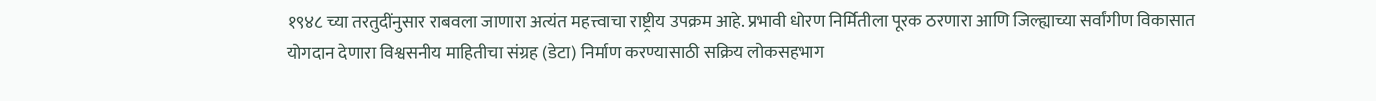१९४८ च्या तरतुदींनुसार राबवला जाणारा अत्यंत महत्त्वाचा राष्ट्रीय उपक्रम आहे. प्रभावी धोरण निर्मितीला पूरक ठरणारा आणि जिल्ह्याच्या सर्वांगीण विकासात योगदान देणारा विश्वसनीय माहितीचा संग्रह (डेटा) निर्माण करण्यासाठी सक्रिय लोकसहभाग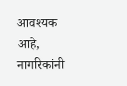आवश्यक आहे, नागरिकांनी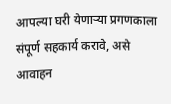आपल्या घरी येणाऱ्या प्रगणकाला संपूर्ण सहकार्य करावे, असे आवाहन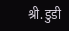श्री. डुडी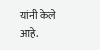यांनी केले आहे.